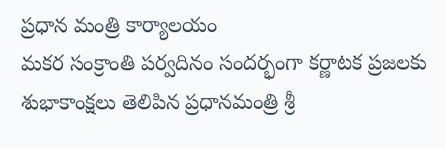ప్రధాన మంత్రి కార్యాలయం
మకర సంక్రాంతి పర్వదినం సందర్భంగా కర్ణాటక ప్రజలకు శుభాకాంక్షలు తెలిపిన ప్రధానమంత్రి శ్రీ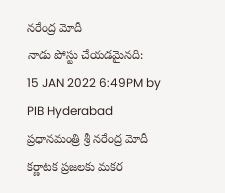నరేంద్ర మోదీ
నాడు పోస్టు చేయడమైనది:
15 JAN 2022 6:49PM by PIB Hyderabad
ప్రధానమంత్రి శ్రీ నరేంద్ర మోదీ కర్ణాటక ప్రజలకు మకర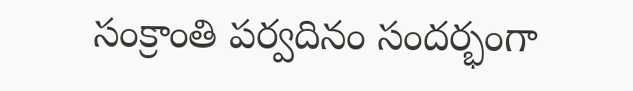సంక్రాంతి పర్వదినం సందర్భంగా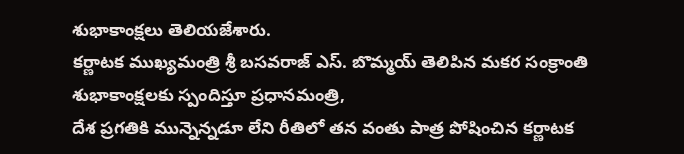శుభాకాంక్షలు తెలియజేశారు.
కర్ణాటక ముఖ్యమంత్రి శ్రీ బసవరాజ్ ఎస్. బొమ్మయ్ తెలిపిన మకర సంక్రాంతి శుభాకాంక్షలకు స్పందిస్తూ ప్రధానమంత్రి,
దేశ ప్రగతికి మున్నెన్నడూ లేని రీతిలో తన వంతు పాత్ర పోషించిన కర్ణాటక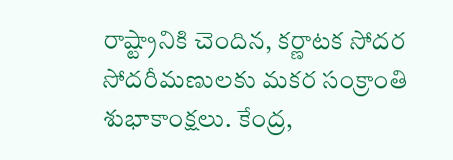రాష్ట్రానికి చెందిన, కర్ణాటక సోదర సోదరీమణులకు మకర సంక్రాంతి శుభాకాంక్షలు. కేంద్ర,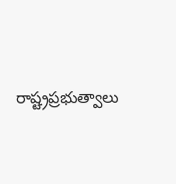రాష్ట్రప్రభుత్వాలు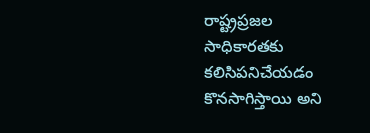రాష్ట్రప్రజల సాధికారతకు కలిసిపనిచేయడం కొనసాగిస్తాయి అని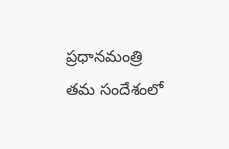ప్రధానమంత్రి తమ సందేశంలో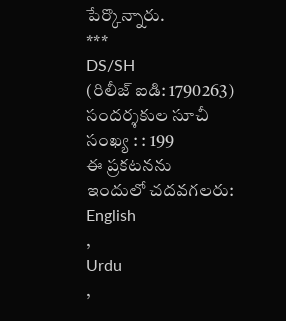పేర్కొన్నారు.
***
DS/SH
(రిలీజ్ ఐడి: 1790263)
సందర్శకుల సూచీ సంఖ్య : : 199
ఈ ప్రకటనను ఇందులో చదవగలరు:
English
,
Urdu
,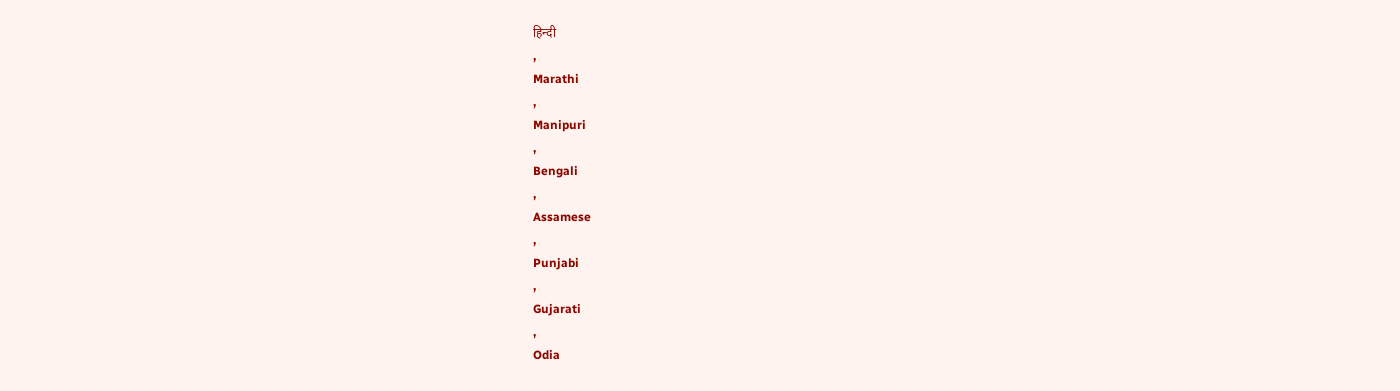हिन्दी
,
Marathi
,
Manipuri
,
Bengali
,
Assamese
,
Punjabi
,
Gujarati
,
Odia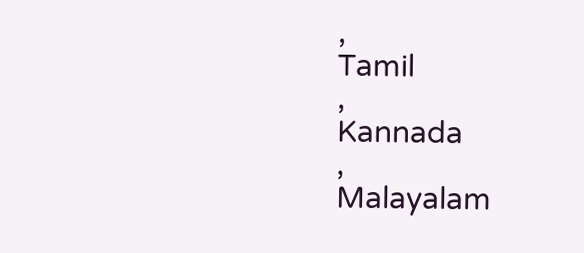,
Tamil
,
Kannada
,
Malayalam